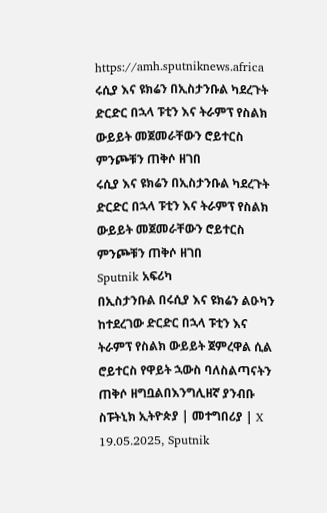https://amh.sputniknews.africa
ሩሲያ እና ዩክሬን በኢስታንቡል ካደረጉት ድርድር በኋላ ፑቲን እና ትራምፕ የስልክ ውይይት መጀመራቸውን ሮይተርስ ምንጮቹን ጠቅሶ ዘገበ
ሩሲያ እና ዩክሬን በኢስታንቡል ካደረጉት ድርድር በኋላ ፑቲን እና ትራምፕ የስልክ ውይይት መጀመራቸውን ሮይተርስ ምንጮቹን ጠቅሶ ዘገበ
Sputnik አፍሪካ
በኢስታንቡል በሩሲያ እና ዩክሬን ልዑካን ከተደረገው ድርድር በኋላ ፑቲን እና ትራምፕ የስልክ ውይይት ጀምረዋል ሲል ሮይተርስ የዋይት ኋውስ ባለስልጣናትን ጠቅሶ ዘግቧልበእንግሊዘኛ ያንብቡ ስፑትኒክ ኢትዮጵያ | መተግበሪያ | X 19.05.2025, Sputnik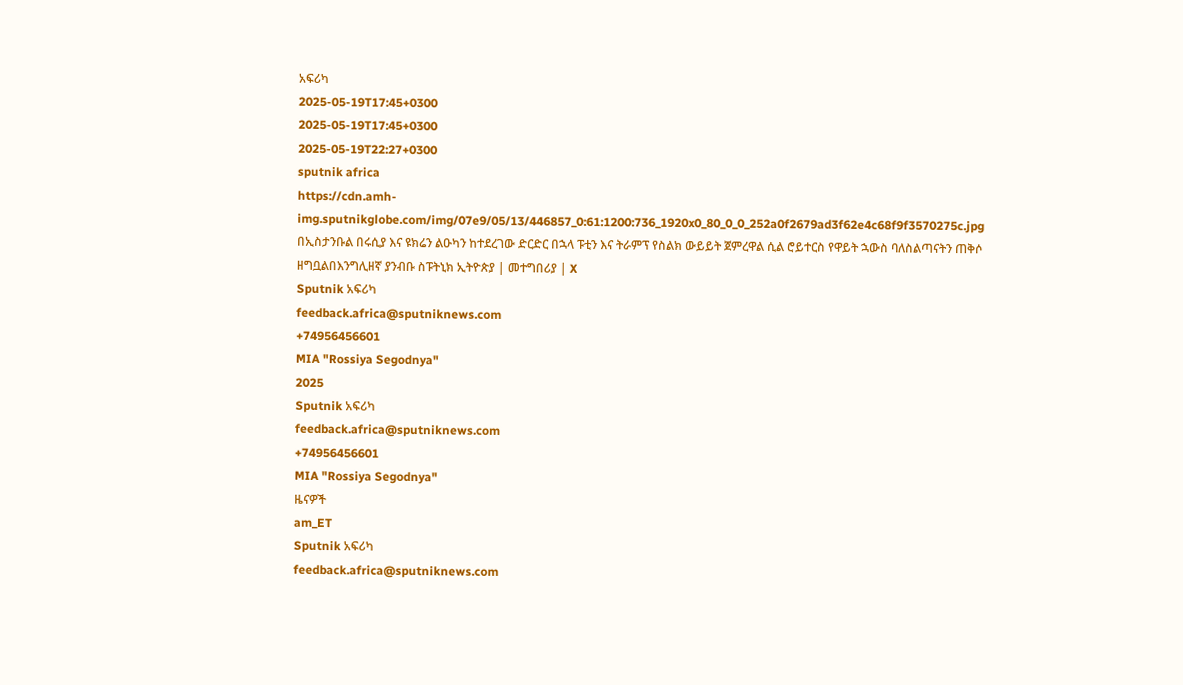አፍሪካ
2025-05-19T17:45+0300
2025-05-19T17:45+0300
2025-05-19T22:27+0300
sputnik africa
https://cdn.amh-img.sputnikglobe.com/img/07e9/05/13/446857_0:61:1200:736_1920x0_80_0_0_252a0f2679ad3f62e4c68f9f3570275c.jpg
በኢስታንቡል በሩሲያ እና ዩክሬን ልዑካን ከተደረገው ድርድር በኋላ ፑቲን እና ትራምፕ የስልክ ውይይት ጀምረዋል ሲል ሮይተርስ የዋይት ኋውስ ባለስልጣናትን ጠቅሶ ዘግቧልበእንግሊዘኛ ያንብቡ ስፑትኒክ ኢትዮጵያ | መተግበሪያ | X
Sputnik አፍሪካ
feedback.africa@sputniknews.com
+74956456601
MIA "Rossiya Segodnya"
2025
Sputnik አፍሪካ
feedback.africa@sputniknews.com
+74956456601
MIA "Rossiya Segodnya"
ዜናዎች
am_ET
Sputnik አፍሪካ
feedback.africa@sputniknews.com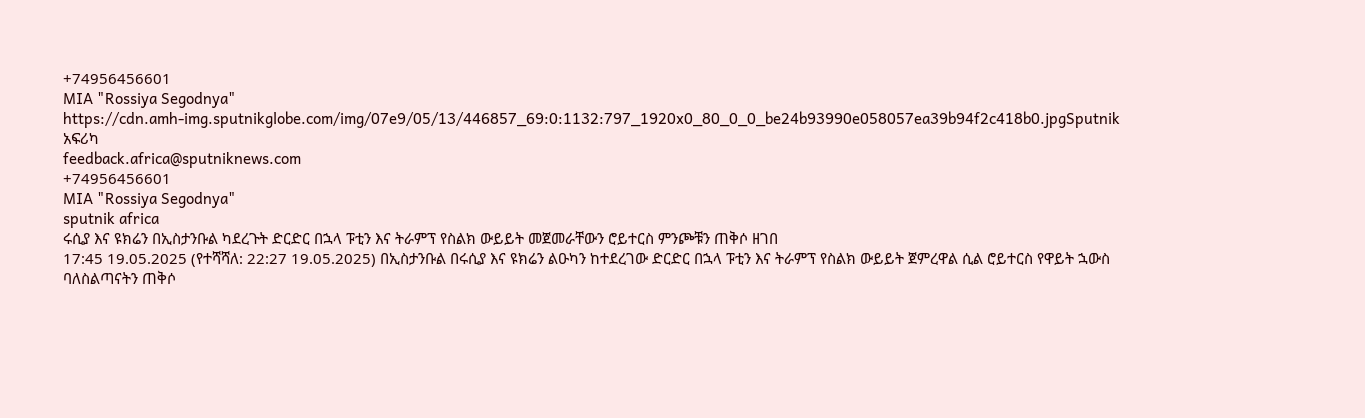+74956456601
MIA "Rossiya Segodnya"
https://cdn.amh-img.sputnikglobe.com/img/07e9/05/13/446857_69:0:1132:797_1920x0_80_0_0_be24b93990e058057ea39b94f2c418b0.jpgSputnik አፍሪካ
feedback.africa@sputniknews.com
+74956456601
MIA "Rossiya Segodnya"
sputnik africa
ሩሲያ እና ዩክሬን በኢስታንቡል ካደረጉት ድርድር በኋላ ፑቲን እና ትራምፕ የስልክ ውይይት መጀመራቸውን ሮይተርስ ምንጮቹን ጠቅሶ ዘገበ
17:45 19.05.2025 (የተሻሻለ: 22:27 19.05.2025) በኢስታንቡል በሩሲያ እና ዩክሬን ልዑካን ከተደረገው ድርድር በኋላ ፑቲን እና ትራምፕ የስልክ ውይይት ጀምረዋል ሲል ሮይተርስ የዋይት ኋውስ ባለስልጣናትን ጠቅሶ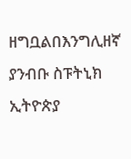ዘግቧልበእንግሊዘኛ ያንብቡ ስፑትኒክ ኢትዮጵያ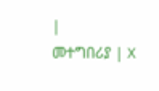|
መተግበሪያ | X